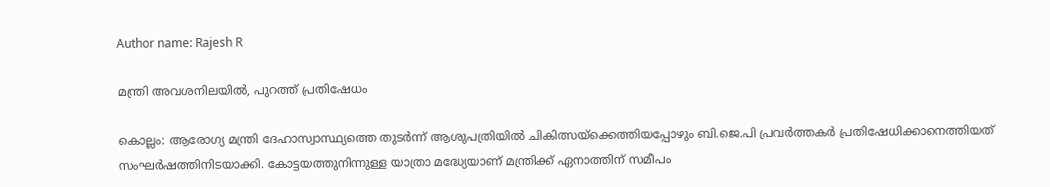Author name: Rajesh R

മന്ത്രി അവശനിലയിൽ, പുറത്ത് പ്രതിഷേധം

കൊല്ലം: ആരോഗ്യ മന്ത്രി ദേഹാസ്വാസ്ഥ്യത്തെ തുടർന്ന് ആശുപത്രിയിൽ ചികിത്സയ്ക്കെത്തിയപ്പോഴും ബി.ജെ.പി പ്രവർത്തകർ പ്രതിഷേധിക്കാനെത്തിയത് സംഘർഷത്തിനിടയാക്കി. കോട്ടയത്തുനിന്നുള്ള യാത്രാ മദ്ധ്യേയാണ് മന്ത്രിക്ക് ഏനാത്തിന് സമീപം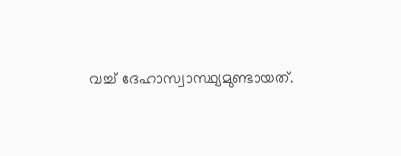വച്ച് ദേഹാസ്വാസ്ഥ്യമുണ്ടായത്.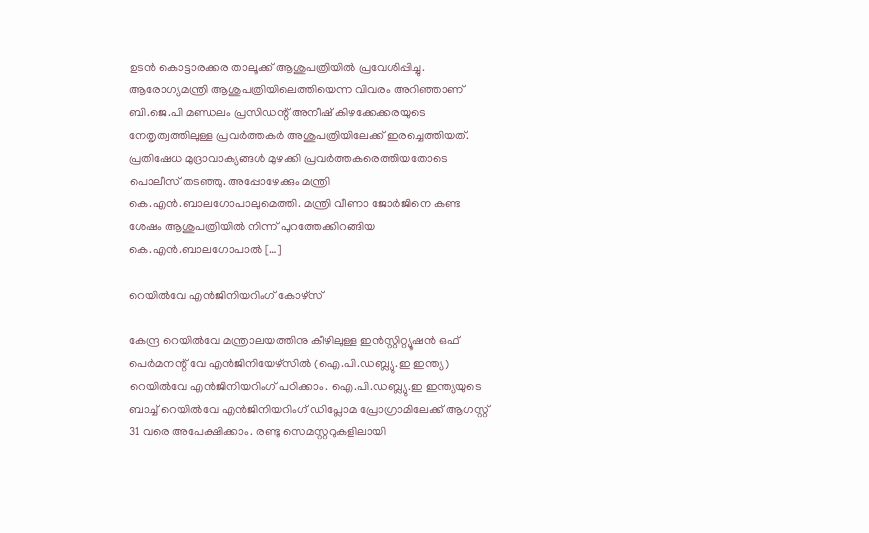ഉടൻ കൊട്ടാരക്കര താലൂക്ക് ആശുപത്രിയിൽ പ്രവേശിപ്പിച്ചു. ആരോഗ്യമന്ത്രി ആശുപത്രിയിലെത്തിയെന്ന വിവരം അറിഞ്ഞാണ് ബി.ജെ.പി മണ്ഡലം പ്രസിഡന്റ് അനീഷ് കിഴക്കേക്കരയുടെ നേതൃത്വത്തിലുള്ള പ്രവർത്തകർ അശുപത്രിയിലേക്ക് ഇരച്ചെത്തിയത്. പ്രതിഷേധ മുദ്രാവാക്യങ്ങൾ മുഴക്കി പ്രവർത്തകരെത്തിയതോടെ പൊലീസ് തടഞ്ഞു. അപ്പോഴേക്കും മന്ത്രി കെ.എൻ.ബാലഗോപാലുമെത്തി. മന്ത്രി വീണാ ജോർജിനെ കണ്ട ശേഷം ആശുപത്രിയിൽ നിന്ന് പുറത്തേക്കിറങ്ങിയ കെ.എൻ.ബാലഗോപാൽ […]

റെയിൽവേ എൻജിനിയറിംഗ് കോഴ്സ്

കേന്ദ്ര റെയിൽവേ മന്ത്രാലയത്തിനു കീഴിലുള്ള ഇൻസ്റ്റിറ്റ്യൂഷൻ ഒഫ് പെർമനന്റ് വേ എൻജിനിയേഴ്സിൽ (ഐ.പി.ഡബ്ല്യു.ഇ ഇന്ത്യ) റെയിൽവേ എൻജിനിയറിംഗ് പഠിക്കാം. ഐ.പി.ഡബ്ല്യു.ഇ ഇന്ത്യയുടെ ബാച്ച് റെയിൽവേ എൻജിനിയറിംഗ് ഡിപ്ലോമ പ്രോഗ്രാമിലേക്ക് ആഗസ്റ്റ് 31 വരെ അപേക്ഷിക്കാം. രണ്ടു സെമസ്റ്ററുകളിലായി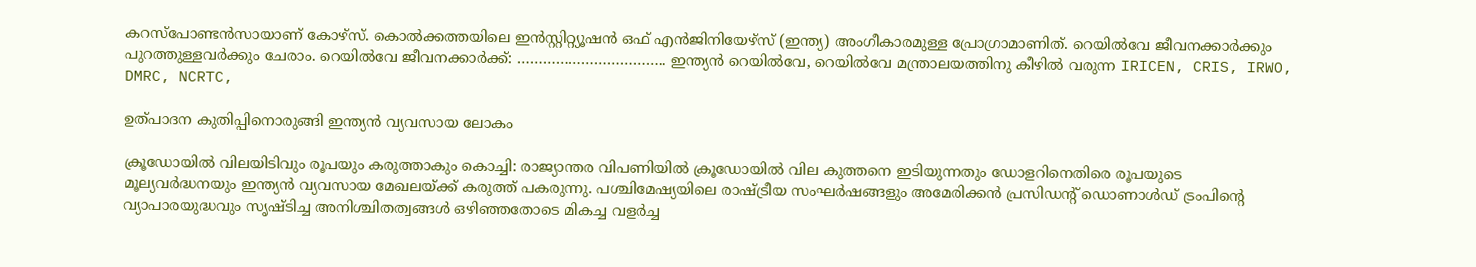കറസ്പോണ്ടൻസായാണ് കോഴ്സ്. കൊൽക്കത്തയിലെ ഇൻസ്റ്റിറ്റ്യൂഷൻ ഒഫ് എൻജിനിയേഴ്സ് (ഇന്ത്യ) അംഗീകാരമുള്ള പ്രോഗ്രാമാണിത്. റെയിൽവേ ജീവനക്കാർക്കും പുറത്തുള്ളവർക്കും ചേരാം. റെയിൽവേ ജീവനക്കാർക്ക്: …………………………….. ഇന്ത്യൻ റെയിൽവേ, റെയിൽവേ മന്ത്രാലയത്തിനു കീഴിൽ വരുന്ന IRICEN, CRIS, IRWO, DMRC, NCRTC,

ഉത്പാദന കുതിപ്പിനൊരുങ്ങി ഇന്ത്യൻ വ്യവസായ ലോകം

ക്രൂഡോയിൽ വിലയിടിവും രൂപയും കരുത്താകും കൊച്ചി: രാജ്യാന്തര വിപണിയിൽ ക്രൂഡോയിൽ വില കുത്തനെ ഇടിയുന്നതും ഡോളറിനെതിരെ രൂപയുടെ മൂല്യവർദ്ധനയും ഇന്ത്യൻ വ്യവസായ മേഖലയ്ക്ക് കരുത്ത് പകരുന്നു. പശ്ചിമേഷ്യയിലെ രാഷ്‌ട്രീയ സംഘർഷങ്ങളും അമേരിക്കൻ പ്രസിഡന്റ് ഡൊണാൾഡ് ട്രംപിന്റെ വ്യാപാരയുദ്ധവും സൃഷ്‌ടിച്ച അനിശ്ചിതത്വങ്ങൾ ഒഴിഞ്ഞതോടെ മികച്ച വളർച്ച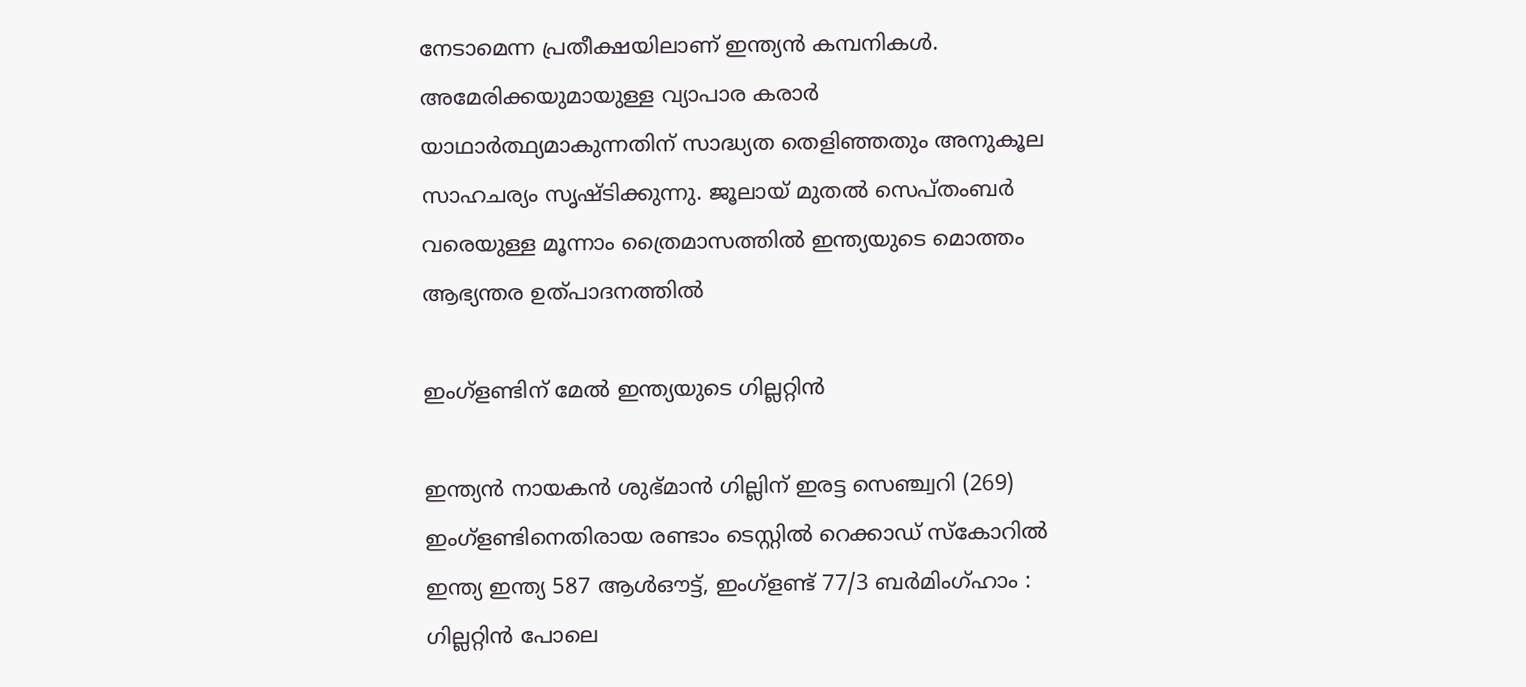നേടാമെന്ന പ്രതീക്ഷയിലാണ് ഇന്ത്യൻ കമ്പനികൾ. അമേരിക്കയുമായുള്ള വ്യാപാര കരാർ യാഥാർത്ഥ്യമാകുന്നതിന് സാദ്ധ്യത തെളിഞ്ഞതും അനുകൂല സാഹചര്യം സൃഷ്‌ടിക്കുന്നു. ജൂലായ് മുതൽ സെപ്തംബർ വരെയുള്ള മൂന്നാം ത്രൈമാസത്തിൽ ഇന്ത്യയുടെ മൊത്തം ആഭ്യന്തര ഉത്പാദനത്തിൽ

ഇംഗ്ളണ്ടിന് മേൽ ഇന്ത്യയുടെ ഗില്ലറ്റിൻ

ഇന്ത്യൻ നായകൻ ശുഭ്മാൻ ഗില്ലിന് ഇരട്ട സെഞ്ച്വറി (269) ഇംഗ്ളണ്ടിനെതിരായ രണ്ടാം ടെസ്റ്റിൽ റെക്കാഡ് സ്കോറിൽ ഇന്ത്യ ഇന്ത്യ 587 ആൾഔട്ട്, ഇംഗ്ളണ്ട് 77/3 ബർമിംഗ്ഹാം : ഗില്ലറ്റിൻ പോലെ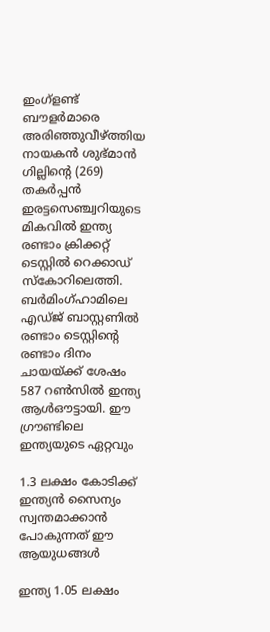ഇംഗ്ളണ്ട് ബൗളർമാരെ അരിഞ്ഞുവീഴ്ത്തിയ നായകൻ ശുഭ്മാൻ ഗില്ലിന്റെ (269) തകർപ്പൻ ഇരട്ടസെഞ്ച്വറിയുടെ മികവിൽ ഇന്ത്യ രണ്ടാം ക്രിക്കറ്റ് ടെസ്റ്റിൽ റെക്കാഡ് സ്കോറിലെത്തി. ബർമിംഗ്ഹാമിലെ എഡ്ജ് ബാസ്റ്റണിൽ രണ്ടാം ടെസ്റ്റിന്റെ രണ്ടാം ദിനം ചായയ്ക്ക് ശേഷം 587 റൺസിൽ ഇന്ത്യ ആൾഔട്ടായി. ഈ ഗ്രൗണ്ടിലെ ഇന്ത്യയുടെ ഏറ്റവും

1.3 ലക്ഷം കോടിക്ക് ഇന്ത്യൻ സൈന്യം സ്വന്തമാക്കാൻ പോകുന്നത് ഈ ആയുധങ്ങൾ

ഇന്ത്യ 1.05 ലക്ഷം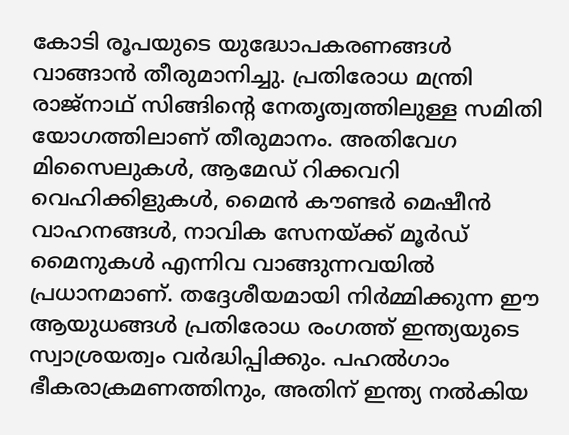കോടി രൂപയുടെ യുദ്ധോപകരണങ്ങൾ വാങ്ങാൻ തീരുമാനിച്ചു. പ്രതിരോധ മന്ത്രി രാജ്‌നാഥ് സിങ്ങിന്റെ നേതൃത്വത്തിലുള്ള സമിതി യോഗത്തിലാണ് തീരുമാനം. അതിവേഗ മിസൈലുകൾ, ആമേഡ് റിക്കവറി വെഹിക്കിളുകൾ, മൈൻ കൗണ്ടർ മെഷീൻ വാഹനങ്ങൾ, നാവിക സേനയ്ക്ക് മൂർഡ് മൈനുകൾ എന്നിവ വാങ്ങുന്നവയിൽ പ്രധാനമാണ്. തദ്ദേശീയമായി നിർമ്മിക്കുന്ന ഈ ആയുധങ്ങൾ പ്രതിരോധ രംഗത്ത് ഇന്ത്യയുടെ സ്വാശ്രയത്വം വർദ്ധിപ്പിക്കും. പഹൽഗാം ഭീകരാക്രമണത്തിനും, അതിന് ഇന്ത്യ നൽകിയ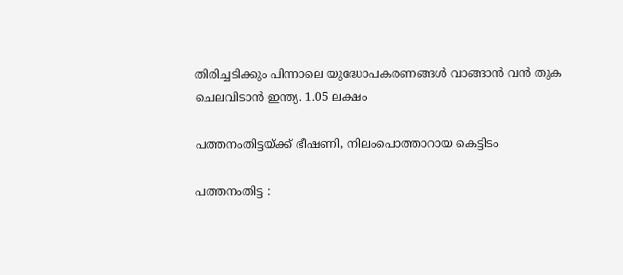തിരിച്ചടിക്കും പിന്നാലെ യുദ്ധോപകരണങ്ങൾ വാങ്ങാൻ വൻ തുക ചെലവിടാൻ ഇന്ത്യ. 1.05 ലക്ഷം

പത്തനംതിട്ടയ്ക്ക് ഭീഷണി, നിലംപൊത്താറായ കെട്ടിടം

പത്തനംതിട്ട :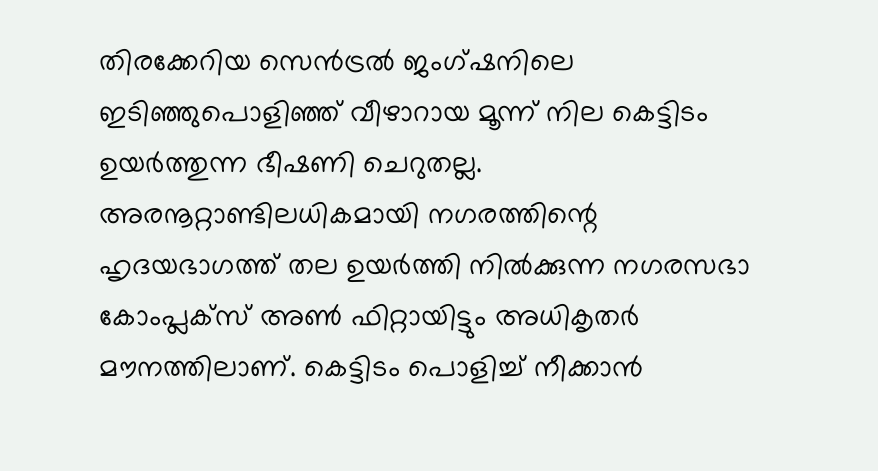തിരക്കേറിയ സെൻട്രൽ ജംഗ്ഷനിലെ ഇടിഞ്ഞുപൊളിഞ്ഞ് വീഴാറായ മൂന്ന് നില കെട്ടിടം ഉയർത്തുന്ന ഭീഷണി ചെറുതല്ല. അരനൂറ്റാണ്ടിലധികമായി നഗരത്തിന്റെ ഹൃദയഭാഗത്ത് തല ഉയർത്തി നിൽക്കുന്ന നഗരസഭാ കോംപ്ലക്സ് അൺ ഫിറ്റായിട്ടും അധികൃതർ മൗനത്തിലാണ്. കെട്ടിടം പൊളിച്ച് നീക്കാൻ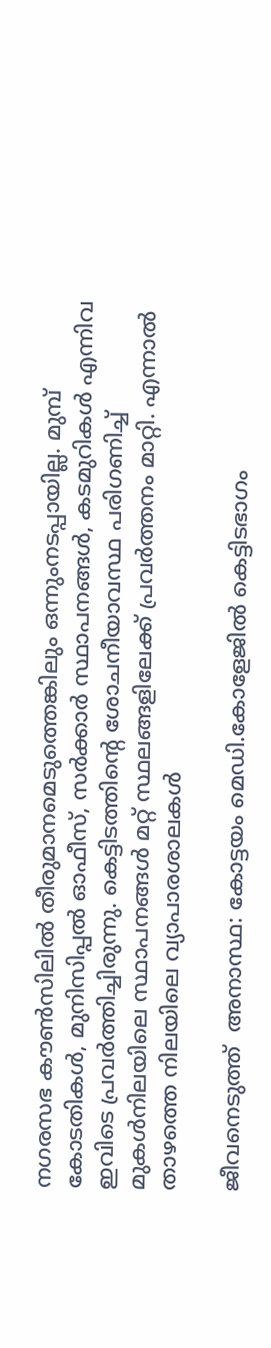നഗരസഭ കൗൺസിലിൽ തീരുമാനമെടുത്തെങ്കിലും ഒന്നുംനടപ്പായില്ല. മുമ്പ് കോടതികൾ, മുനിസിപ്പൽ ഓഫീസ്, സർക്കാർ സ്ഥാപനങ്ങൾ, കടമുറികൾ എന്നിവ ഇവിടെ പ്രവർത്തിച്ചിരുന്നു. കെട്ടിടത്തിന്റെ ശോചനീയാവസ്ഥ പരിഗണിച്ച് മുകൾനിലയിലെ സ്ഥാപനങ്ങൾ മറ്റ് സ്ഥലങ്ങളിലേക്ക് പ്രവർത്തനം മാറ്റി. എന്നാൽ താഴത്തെ നിലയിലെ വ്യാപാരശാലകൾ

ജീവനെടുത്ത്  അനാസ്ഥ: കോട്ടയം മെഡി.കോളേജിൽ കെട്ടിടഭാഗം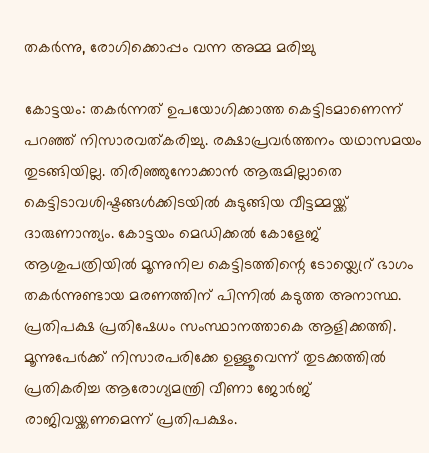തകർന്നു, രോഗിക്കൊപ്പം വന്ന അമ്മ മരിച്ചു

കോട്ടയം: തകർന്നത് ഉപയോഗിക്കാത്ത കെട്ടിടമാണെന്ന് പറഞ്ഞ് നിസാരവത്കരിച്ചു. രക്ഷാപ്രവർത്തനം യഥാസമയം തുടങ്ങിയില്ല. തിരിഞ്ഞുനോക്കാൻ ആരുമില്ലാതെ കെട്ടിടാവശിഷ്ടങ്ങൾക്കിടയിൽ കുടുങ്ങിയ വീട്ടമ്മയ്ക്ക് ദാരുണാന്ത്യം. കോട്ടയം മെഡിക്കൽ കോളേജ് ആശുപത്രിയിൽ മൂന്നുനില കെട്ടിടത്തിന്റെ ടോയ്ലെറ്ര് ഭാഗം തകർന്നുണ്ടായ മരണത്തിന് പിന്നിൽ കടുത്ത അനാസ്ഥ. പ്രതിപക്ഷ പ്രതിഷേധം സംസ്ഥാനത്താകെ ആളിക്കത്തി. മൂന്നുപേർക്ക് നിസാരപരിക്കേ ഉള്ളൂവെന്ന് തുടക്കത്തിൽ പ്രതികരിച്ച ആരോഗ്യമന്ത്രി വീണാ ജോർജ് രാജിവയ്ക്കണമെന്ന് പ്രതിപക്ഷം.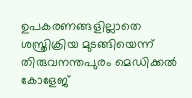ഉപകരണങ്ങളില്ലാതെ ശസ്ത്രിക്രിയ മുടങ്ങിയെന്ന് തിരുവനന്തപുരം മെഡിക്കൽ കോളേജ്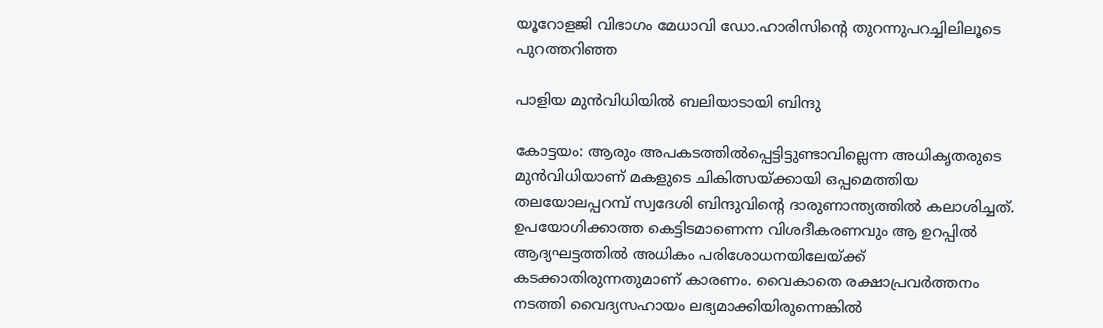യൂറോളജി വിഭാഗം മേധാവി ഡോ.ഹാരിസിന്റെ തുറന്നുപറച്ചിലിലൂടെ പുറത്തറിഞ്ഞ

പാളിയ മുൻവിധിയിൽ ബലിയാടായി ബിന്ദു

കോട്ടയം: ആരും അപകടത്തിൽപ്പെട്ടിട്ടുണ്ടാവില്ലെന്ന അധികൃതരുടെ മുൻവിധിയാണ് മകളുടെ ചികിത്സയ്ക്കായി ഒപ്പമെത്തിയ തലയോലപ്പറമ്പ് സ്വദേശി ബിന്ദുവിന്റെ ദാരുണാന്ത്യത്തിൽ കലാശിച്ചത്. ഉപയോഗിക്കാത്ത കെട്ടിടമാണെന്ന വിശദീകരണവും ആ ഉറപ്പിൽ ആദ്യഘട്ടത്തിൽ അധികം പരിശോധനയിലേയ്ക്ക് കടക്കാതിരുന്നതുമാണ് കാരണം. വൈകാതെ രക്ഷാപ്രവർത്തനം നടത്തി വൈദ്യസഹായം ലഭ്യമാക്കിയിരുന്നെങ്കിൽ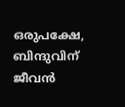ഒരുപക്ഷേ, ബിന്ദുവിന് ജീവൻ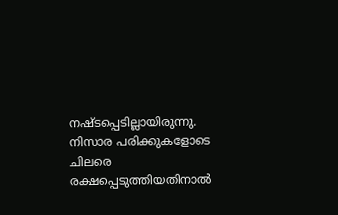നഷ്ടപ്പെടില്ലായിരുന്നു. നിസാര പരിക്കുകളോടെ ചിലരെ രക്ഷപ്പെടുത്തിയതിനാൽ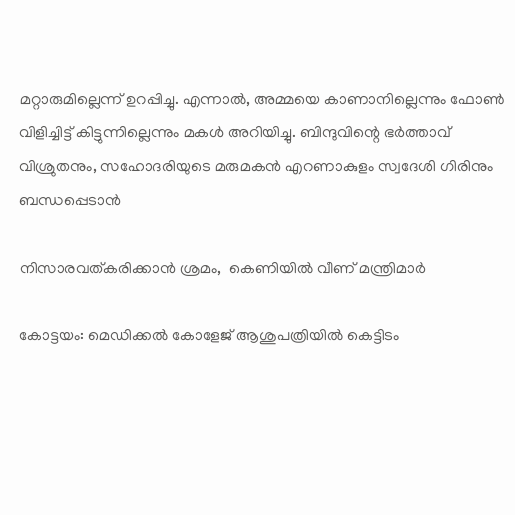മറ്റാരുമില്ലെന്ന് ഉറപ്പിച്ചു. എന്നാൽ, അമ്മയെ കാണാനില്ലെന്നും ഫോൺ വിളിച്ചിട്ട് കിട്ടുന്നില്ലെന്നും മകൾ അറിയിച്ചു. ബിന്ദുവിന്റെ ഭർത്താവ് വിശ്രുതനും, സഹോദരിയുടെ മരുമകൻ എറണാകുളം സ്വദേശി ഗിരിനും ബന്ധപ്പെടാൻ

നിസാരവത്കരിക്കാൻ ശ്രമം,  കെണിയിൽ വീണ് മന്ത്രിമാർ

കോട്ടയം: മെഡിക്കൽ കോളേജ് ആശുപത്രിയിൽ കെട്ടിടം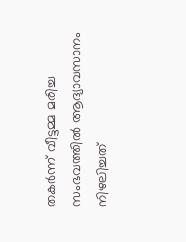തകർന്ന് വീട്ടമ്മ മരിച്ച സംഭവത്തിൽ ആദ്യാവസാനം നിഴലിച്ചത്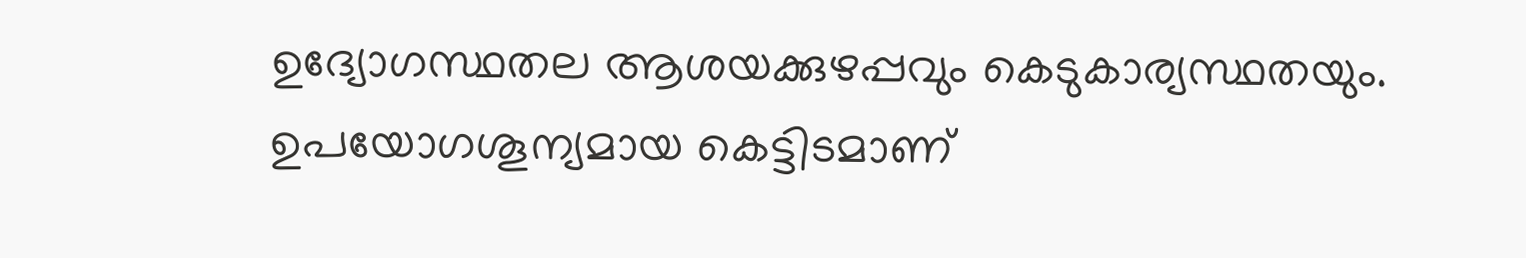ഉദ്യോഗസ്ഥതല ആശയക്കുഴപ്പവും കെടുകാര്യസ്ഥതയും. ഉപയോഗശൂന്യമായ കെട്ടിടമാണ്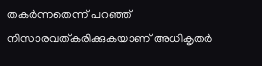തകർന്നതെന്ന് പറഞ്ഞ് നിസാരവത്കരിക്കുകയാണ് അധികൃതർ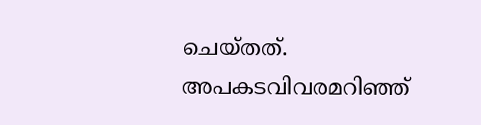ചെയ്തത്. അപകടവിവരമറിഞ്ഞ്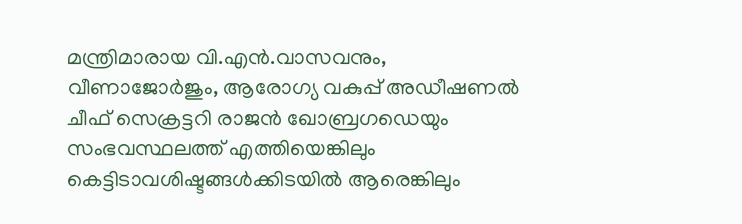മന്ത്രിമാരായ വി.എൻ.വാസവനും, വീണാജോർജും, ആരോഗ്യ വകുപ്പ് അഡീഷണൽ ചീഫ് സെക്രട്ടറി രാജൻ ഖോബ്രഗഡെയും സംഭവസ്ഥലത്ത് എത്തിയെങ്കിലും കെട്ടിടാവശിഷ്ടങ്ങൾക്കിടയിൽ ആരെങ്കിലും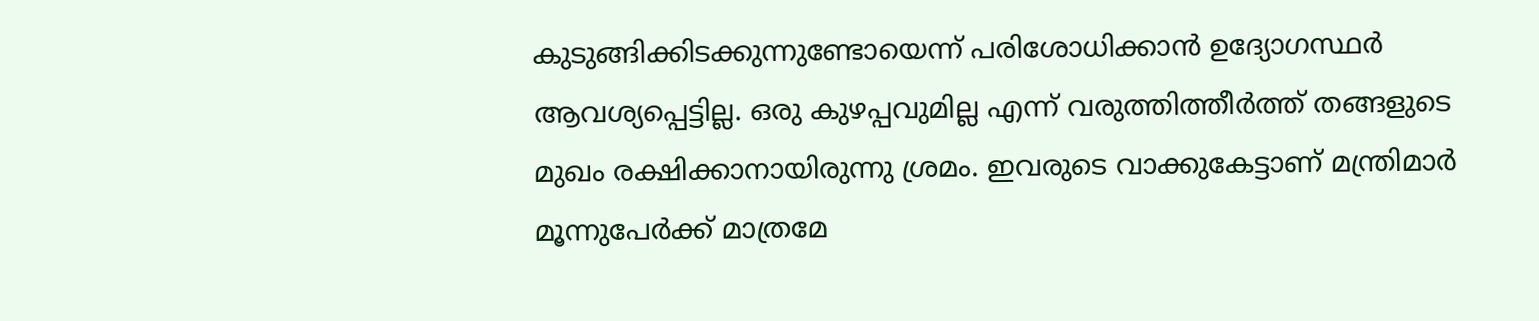കുടുങ്ങിക്കിടക്കുന്നുണ്ടോയെന്ന് പരിശോധിക്കാൻ ഉദ്യോഗസ്ഥർ ആവശ്യപ്പെട്ടില്ല. ഒരു കുഴപ്പവുമില്ല എന്ന് വരുത്തിത്തീർത്ത് തങ്ങളുടെ മുഖം രക്ഷിക്കാനായിരുന്നു ശ്രമം. ഇവരുടെ വാക്കുകേട്ടാണ് മന്ത്രിമാർ മൂന്നുപേർ‌ക്ക് മാത്രമേ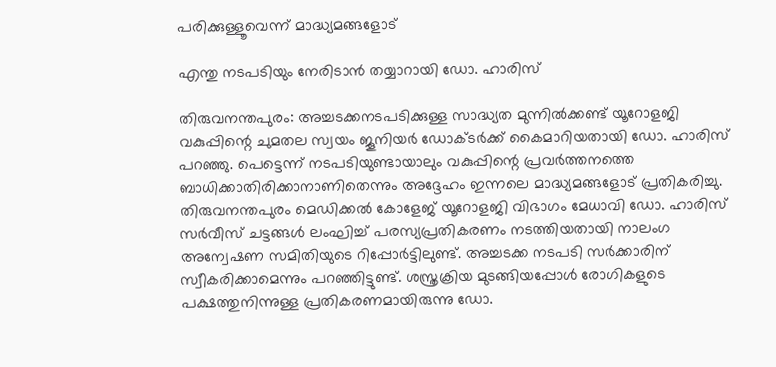പരിക്കുള്ളൂവെന്ന് മാദ്ധ്യമങ്ങളോട്

എന്തു നടപടിയും നേരിടാൻ തയ്യാറായി ഡോ. ഹാരിസ്

തിരുവനന്തപുരം: അച്ചടക്കനടപടിക്കുള്ള സാദ്ധ്യത മുന്നിൽക്കണ്ട് യൂറോളജി വകുപ്പിന്റെ ചുമതല സ്വയം ജൂനിയർ ഡോക്ടർക്ക് കൈമാറിയതായി ഡോ. ഹാരിസ് പറഞ്ഞു. പെട്ടെന്ന് നടപടിയുണ്ടായാലും വകുപ്പിന്റെ പ്രവർത്തനത്തെ ബാധിക്കാതിരിക്കാനാണിതെന്നും അദ്ദേഹം ഇന്നലെ മാദ്ധ്യമങ്ങളോട് പ്രതികരിച്ചു. തിരുവനന്തപുരം മെഡിക്കൽ കോളേജ് യൂറോളജി വിഭാഗം മേധാവി ഡോ. ഹാരിസ് സർവീസ് ചട്ടങ്ങൾ ലംഘിച്ച് പരസ്യപ്രതികരണം നടത്തിയതായി നാലംഗ അന്വേഷണ സമിതിയുടെ റിപ്പോർട്ടിലുണ്ട്. അച്ചടക്ക നടപടി സർക്കാരിന് സ്വീകരിക്കാമെന്നും പറഞ്ഞിട്ടുണ്ട്. ശസ്ത്രക്രിയ മുടങ്ങിയപ്പോൾ രോഗികളുടെ പക്ഷത്തുനിന്നുള്ള പ്രതികരണമായിരുന്നു ഡോ.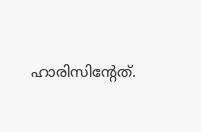ഹാരിസിന്റേത്.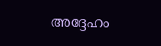അദ്ദേഹം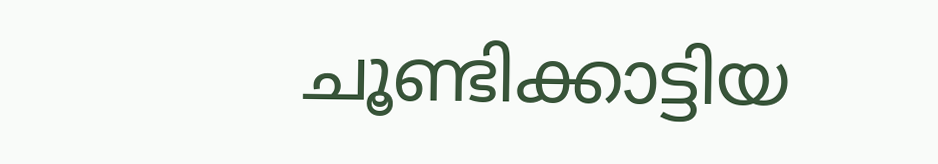ചൂണ്ടിക്കാട്ടിയ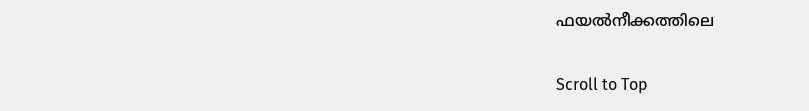ഫയൽനീക്കത്തിലെ

Scroll to Top